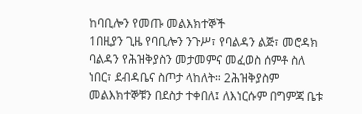ከባቢሎን የመጡ መልእክተኞች
1በዚያን ጊዜ የባቢሎን ንጉሥ፣ የባልዳን ልጅ፣ መሮዳክ ባልዳን የሕዝቅያስን መታመምና መፈወስ ሰምቶ ስለ ነበር፣ ደብዳቤና ስጦታ ላከለት። 2ሕዝቅያስም መልእክተኞቹን በደስታ ተቀበለ፤ ለእነርሱም በግምጃ ቤቱ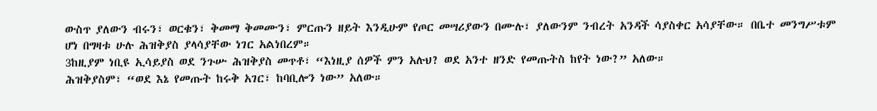ውስጥ ያለውን ብሩን፣ ወርቁን፣ ቅመማ ቅመሙን፣ ምርጡን ዘይት እንዲሁም የጦር መሣሪያውን በሙሉ፣ ያለውንም ንብረት አንዳች ሳያስቀር አሳያቸው። በቤተ መንግሥቱም ሆነ በግዛቱ ሁሉ ሕዝቅያስ ያላሳያቸው ነገር አልነበረም።
3ከዚያም ነቢዩ ኢሳይያስ ወደ ንጉሡ ሕዝቅያስ መጥቶ፣ “እነዚያ ሰዎች ምን አሉህ? ወደ አንተ ዘንድ የመጡትስ ከየት ነው?” አለው።
ሕዝቅያስም፣ “ወደ እኔ የመጡት ከሩቅ አገር፣ ከባቢሎን ነው” አለው።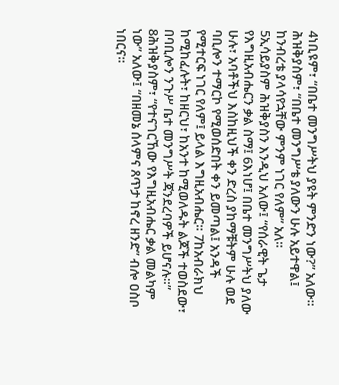4ነቢዩም፣ “በቤተ መንግሥትህ ያዩት ምንድን ነው?” አለው።
ሕዝቅያስም፣ “በቤተ መንግሥቴ ያለውን ሁሉ አይተዋል፤ ከንብረቴ ያላሳየኋቸው ምንም ነገር የለም” አለ።
5ኢሳይያስም ሕዝቅያስን እንዲህ አለው፤ “የሰራዊት ጌታ የእግዚአብሔርን ቃል ስማ፤ 6እነሆ፤ በቤተ መንግሥትህ ያለው ሁሉ፣ አባቶችህ እስከዚህች ቀን ድረስ ያከማቹትም ሁሉ ወደ ባቢሎን ተማርኮ የሚወሰድበት ቀን ይመጣል፤ አንዳች የሚተርፍ ነገር የለም፤ ይላል እግዚአብሔር። 7ከአብራክህ ከሚከፈሉት፣ ከዘርህ፣ ከአንተ ከሚወለዱት ልጆች ተወስደው፣ በባቢሎን ንጉሥ ቤተ መንግሥት ጃንደረባዎች ይሆናሉ።”
8ሕዝቅያስም፣ “የተናገርኸው የእግዚአብሔር ቃል መልካም ነው” አለው፤ “በዘመኔ ሰላምና ጸጥታ ከኖረ ዘንድ” ብሎ ዐስቦ ነበርና።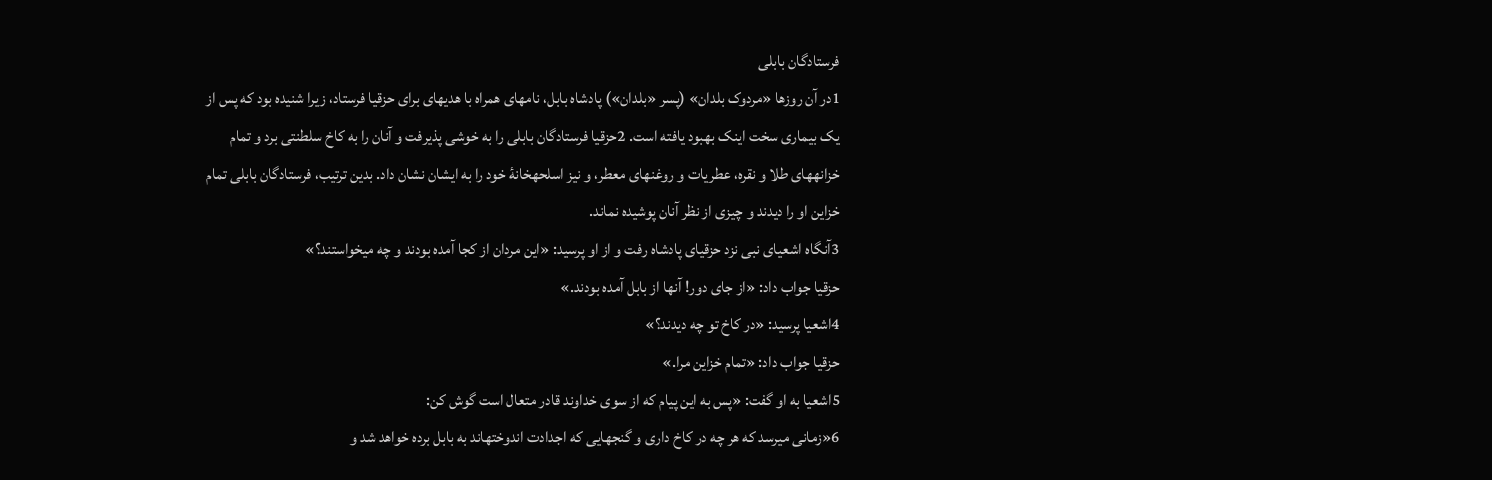فرستادگان بابلی
1در آن روزها «مردوک بلدان» (پسر «بلدان») پادشاه بابل، نامهای همراه با هديهای برای حزقيا فرستاد، زيرا شنيده بود كه پس از يک بيماری سخت اينک بهبود يافته است. 2حزقيا فرستادگان بابلی را به خوشی پذيرفت و آنان را به كاخ سلطنتی برد و تمام خزانههای طلا و نقره، عطريات و روغنهای معطر، و نيز اسلحهخانهٔ خود را به ايشان نشان داد. بدين ترتيب، فرستادگان بابلی تمام خزاين او را ديدند و چيزی از نظر آنان پوشيده نماند.
3آنگاه اشعيای نبی نزد حزقيای پادشاه رفت و از او پرسيد: «اين مردان از كجا آمده بودند و چه میخواستند؟»
حزقيا جواب داد: «از جای دور! آنها از بابل آمده بودند.»
4اشعيا پرسيد: «در كاخ تو چه ديدند؟»
حزقيا جواب داد: «تمام خزاين مرا.»
5اشعيا به او گفت: «پس به اين پيام كه از سوی خداوند قادر متعال است گوش كن:
6«زمانی میرسد كه هر چه در كاخ داری و گنجهايی كه اجدادت اندوختهاند به بابل برده خواهد شد و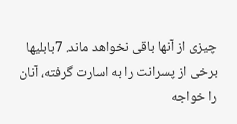چيزی از آنها باقی نخواهد ماند. 7بابلیها برخی از پسرانت را به اسارت گرفته، آنان را خواجه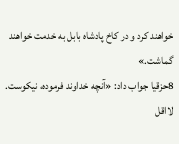خواهند كرد و در كاخ پادشاه بابل به خدمت خواهند گماشت.»
8حزقيا جواب داد: «آنچه خداوند فرموده، نيكوست. لااقل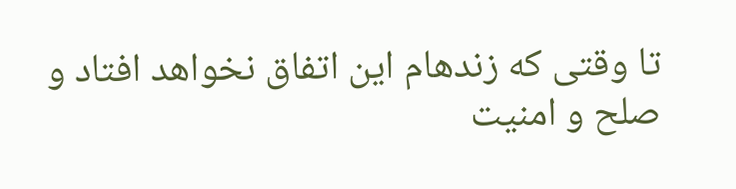تا وقتی كه زندهام اين اتفاق نخواهد افتاد و صلح و امنيت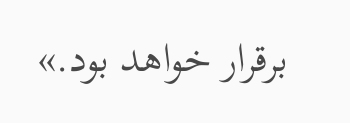برقرار خواهد بود.»